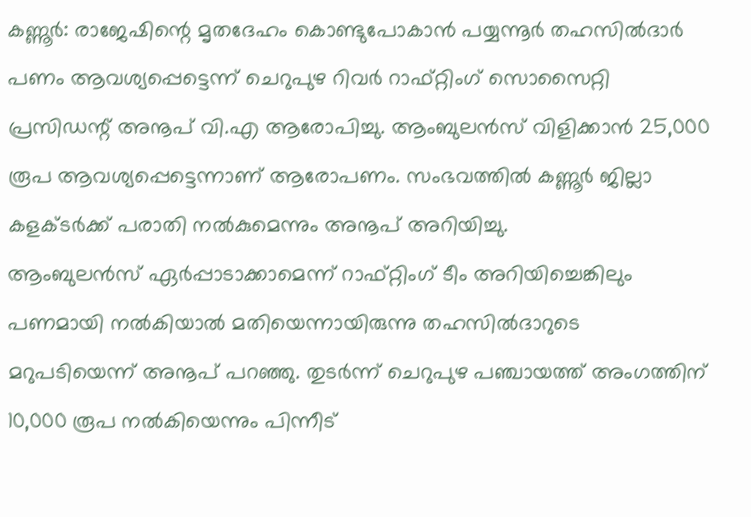കണ്ണൂർ: രാജേഷിന്റെ മൃതദേഹം കൊണ്ടുപോകാൻ പയ്യന്നൂർ തഹസിൽദാർ പണം ആവശ്യപ്പെട്ടെന്ന് ചെറുപുഴ റിവർ റാഫ്റ്റിംഗ് സൊസൈറ്റി പ്രസിഡന്റ് അനൂപ് വി.എ ആരോപിച്ചു. ആംബുലൻസ് വിളിക്കാൻ 25,000 രൂപ ആവശ്യപ്പെട്ടെന്നാണ് ആരോപണം. സംഭവത്തിൽ കണ്ണൂർ ജില്ലാ കളക്ടർക്ക് പരാതി നൽകുമെന്നും അനൂപ് അറിയിച്ചു.
ആംബുലൻസ് ഏർപ്പാടാക്കാമെന്ന് റാഫ്റ്റിംഗ് ടീം അറിയിച്ചെങ്കിലും പണമായി നൽകിയാൽ മതിയെന്നായിരുന്നു തഹസിൽദാറുടെ മറുപടിയെന്ന് അനൂപ് പറഞ്ഞു. തുടർന്ന് ചെറുപുഴ പഞ്ചായത്ത് അംഗത്തിന് 10,000 രൂപ നൽകിയെന്നും പിന്നീട്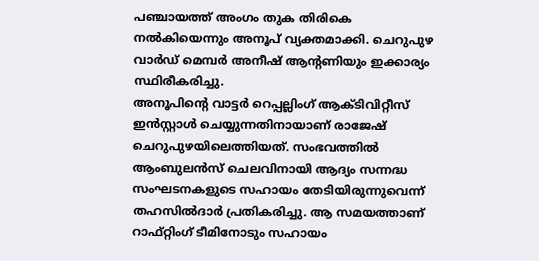പഞ്ചായത്ത് അംഗം തുക തിരികെ നൽകിയെന്നും അനൂപ് വ്യക്തമാക്കി. ചെറുപുഴ വാർഡ് മെമ്പർ അനീഷ് ആന്റണിയും ഇക്കാര്യം സ്ഥിരീകരിച്ചു.
അനൂപിന്റെ വാട്ടർ റെപ്പല്ലിംഗ് ആക്ടിവിറ്റീസ് ഇൻസ്റ്റാൾ ചെയ്യുന്നതിനായാണ് രാജേഷ് ചെറുപുഴയിലെത്തിയത്. സംഭവത്തിൽ ആംബുലൻസ് ചെലവിനായി ആദ്യം സന്നദ്ധ സംഘടനകളുടെ സഹായം തേടിയിരുന്നുവെന്ന് തഹസിൽദാർ പ്രതികരിച്ചു. ആ സമയത്താണ് റാഫ്റ്റിംഗ് ടീമിനോടും സഹായം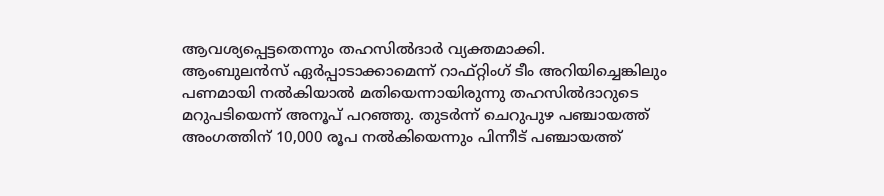ആവശ്യപ്പെട്ടതെന്നും തഹസിൽദാർ വ്യക്തമാക്കി.
ആംബുലൻസ് ഏർപ്പാടാക്കാമെന്ന് റാഫ്റ്റിംഗ് ടീം അറിയിച്ചെങ്കിലും പണമായി നൽകിയാൽ മതിയെന്നായിരുന്നു തഹസിൽദാറുടെ മറുപടിയെന്ന് അനൂപ് പറഞ്ഞു. തുടർന്ന് ചെറുപുഴ പഞ്ചായത്ത് അംഗത്തിന് 10,000 രൂപ നൽകിയെന്നും പിന്നീട് പഞ്ചായത്ത്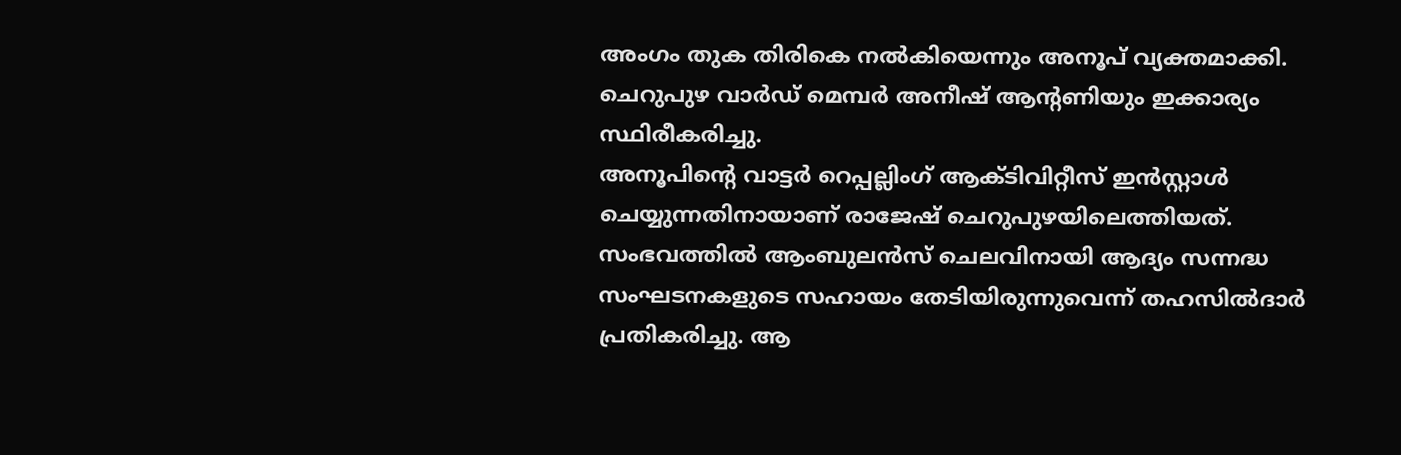അംഗം തുക തിരികെ നൽകിയെന്നും അനൂപ് വ്യക്തമാക്കി. ചെറുപുഴ വാർഡ് മെമ്പർ അനീഷ് ആന്റണിയും ഇക്കാര്യം സ്ഥിരീകരിച്ചു.
അനൂപിന്റെ വാട്ടർ റെപ്പല്ലിംഗ് ആക്ടിവിറ്റീസ് ഇൻസ്റ്റാൾ ചെയ്യുന്നതിനായാണ് രാജേഷ് ചെറുപുഴയിലെത്തിയത്. സംഭവത്തിൽ ആംബുലൻസ് ചെലവിനായി ആദ്യം സന്നദ്ധ സംഘടനകളുടെ സഹായം തേടിയിരുന്നുവെന്ന് തഹസിൽദാർ പ്രതികരിച്ചു. ആ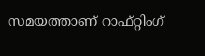സമയത്താണ് റാഫ്റ്റിംഗ്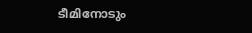ടീമിനോടും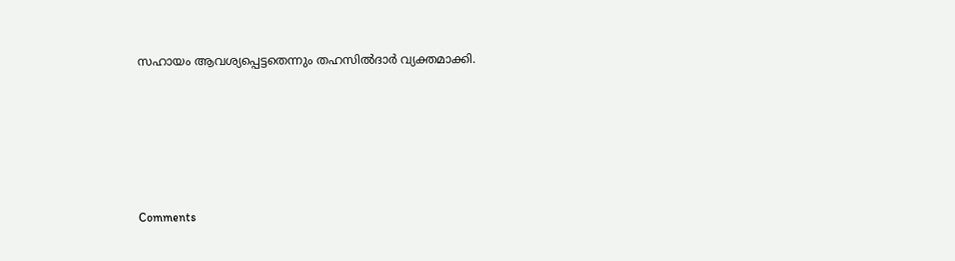സഹായം ആവശ്യപ്പെട്ടതെന്നും തഹസിൽദാർ വ്യക്തമാക്കി.







Comments